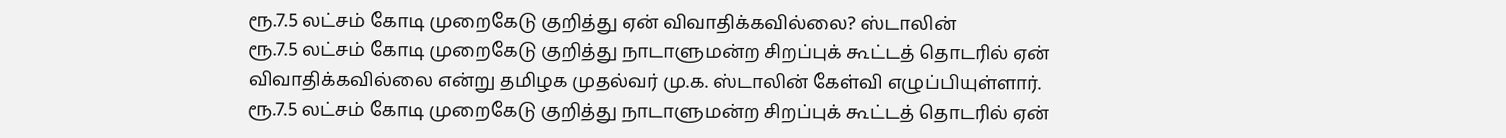ரூ.7.5 லட்சம் கோடி முறைகேடு குறித்து ஏன் விவாதிக்கவில்லை? ஸ்டாலின்
ரூ.7.5 லட்சம் கோடி முறைகேடு குறித்து நாடாளுமன்ற சிறப்புக் கூட்டத் தொடரில் ஏன் விவாதிக்கவில்லை என்று தமிழக முதல்வர் மு.க. ஸ்டாலின் கேள்வி எழுப்பியுள்ளார்.
ரூ.7.5 லட்சம் கோடி முறைகேடு குறித்து நாடாளுமன்ற சிறப்புக் கூட்டத் தொடரில் ஏன்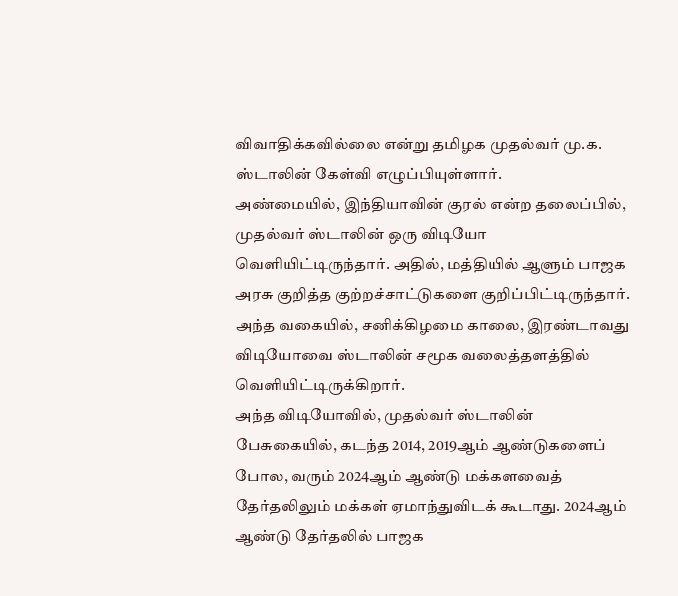விவாதிக்கவில்லை என்று தமிழக முதல்வர் மு.க. ஸ்டாலின் கேள்வி எழுப்பியுள்ளார்.
அண்மையில், இந்தியாவின் குரல் என்ற தலைப்பில், முதல்வர் ஸ்டாலின் ஒரு விடியோ வெளியிட்டிருந்தார். அதில், மத்தியில் ஆளும் பாஜக அரசு குறித்த குற்றச்சாட்டுகளை குறிப்பிட்டிருந்தார்.
அந்த வகையில், சனிக்கிழமை காலை, இரண்டாவது விடியோவை ஸ்டாலின் சமூக வலைத்தளத்தில் வெளியிட்டிருக்கிறார்.
அந்த விடியோவில், முதல்வர் ஸ்டாலின் பேசுகையில், கடந்த 2014, 2019ஆம் ஆண்டுகளைப் போல, வரும் 2024ஆம் ஆண்டு மக்களவைத் தேர்தலிலும் மக்கள் ஏமாந்துவிடக் கூடாது. 2024ஆம் ஆண்டு தேர்தலில் பாஜக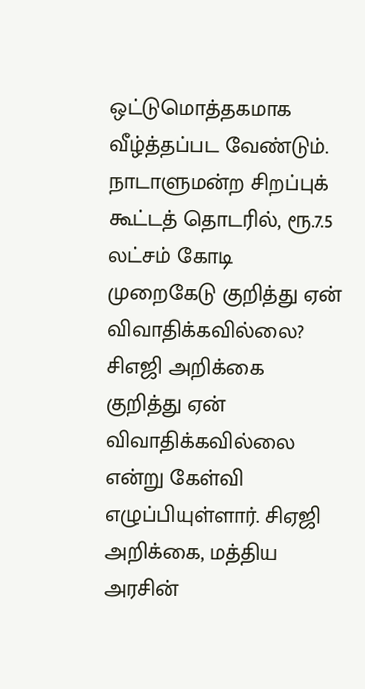ஒட்டுமொத்தகமாக வீழ்த்தப்பட வேண்டும்.
நாடாளுமன்ற சிறப்புக் கூட்டத் தொடரில், ரூ.7.5 லட்சம் கோடி முறைகேடு குறித்து ஏன் விவாதிக்கவில்லை? சிஎஜி அறிக்கை குறித்து ஏன் விவாதிக்கவில்லை என்று கேள்வி எழுப்பியுள்ளார். சிஏஜி அறிக்கை, மத்திய அரசின்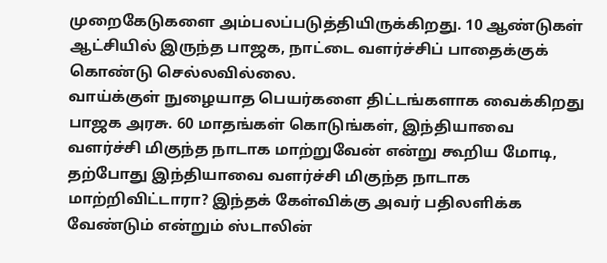முறைகேடுகளை அம்பலப்படுத்தியிருக்கிறது. 10 ஆண்டுகள் ஆட்சியில் இருந்த பாஜக, நாட்டை வளர்ச்சிப் பாதைக்குக் கொண்டு செல்லவில்லை.
வாய்க்குள் நுழையாத பெயர்களை திட்டங்களாக வைக்கிறது பாஜக அரசு. 60 மாதங்கள் கொடுங்கள், இந்தியாவை வளர்ச்சி மிகுந்த நாடாக மாற்றுவேன் என்று கூறிய மோடி, தற்போது இந்தியாவை வளர்ச்சி மிகுந்த நாடாக மாற்றிவிட்டாரா? இந்தக் கேள்விக்கு அவர் பதிலளிக்க வேண்டும் என்றும் ஸ்டாலின்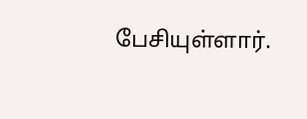பேசியுள்ளார்.